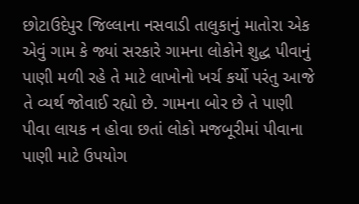છોટાઉદેપુર જિલ્લાના નસવાડી તાલુકાનું માતોરા એક એવું ગામ કે જ્યાં સરકારે ગામના લોકોને શુદ્ધ પીવાનું પાણી મળી રહે તે માટે લાખોનો ખર્ચ કર્યો પરંતુ આજે તે વ્યર્થ જોવાઈ રહ્યો છે. ગામના બોર છે તે પાણી પીવા લાયક ન હોવા છતાં લોકો મજબૂરીમાં પીવાના પાણી માટે ઉપયોગ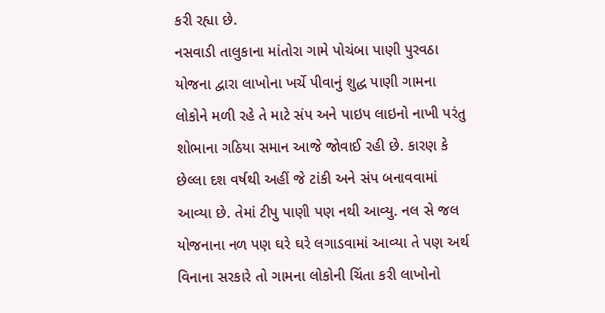કરી રહ્યા છે.
નસવાડી તાલુકાના માંતોરા ગામે પોચંબા પાણી પુરવઠા યોજના દ્વારા લાખોના ખર્ચે પીવાનું શુદ્ધ પાણી ગામના લોકોને મળી રહે તે માટે સંપ અને પાઇપ લાઇનો નાખી પરંતુ શોભાના ગઠિયા સમાન આજે જોવાઈ રહી છે. કારણ કે છેલ્લા દશ વર્ષથી અહીં જે ટાંકી અને સંપ બનાવવામાં આવ્યા છે. તેમાં ટીપુ પાણી પણ નથી આવ્યુ. નલ સે જલ યોજનાના નળ પણ ઘરે ઘરે લગાડવામાં આવ્યા તે પણ અર્થ વિનાના સરકારે તો ગામના લોકોની ચિંતા કરી લાખોનો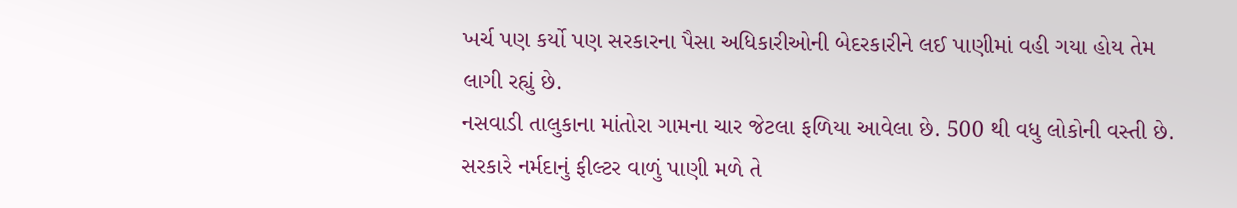ખર્ચ પણ કર્યો પણ સરકારના પૈસા અધિકારીઓની બેદરકારીને લઈ પાણીમાં વહી ગયા હોય તેમ લાગી રહ્યું છે.
નસવાડી તાલુકાના માંતોરા ગામના ચાર જેટલા ફળિયા આવેલા છે. 500 થી વધુ લોકોની વસ્તી છે. સરકારે નર્મદાનું ફીલ્ટર વાળું પાણી મળે તે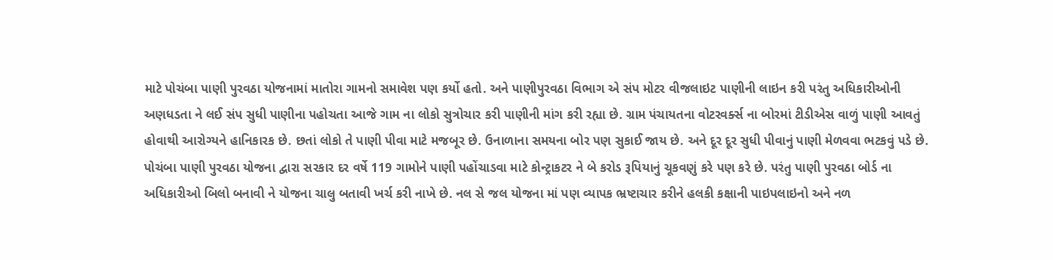માટે પોચંબા પાણી પુરવઠા યોજનામાં માતોરા ગામનો સમાવેશ પણ કર્યો હતો. અને પાણીપુરવઠા વિભાગ એ સંપ મોટર વીજલાઇટ પાણીની લાઇન કરી પરંતુ અધિકારીઓની અણધડતા ને લઈ સંપ સુધી પાણીના પહોચતા આજે ગામ ના લોકો સુત્રોચાર કરી પાણીની માંગ કરી રહ્યા છે. ગ્રામ પંચાયતના વોટરવર્ક્સ ના બોરમાં ટીડીએસ વાળું પાણી આવતું હોવાથી આરોગ્યને હાનિકારક છે. છતાં લોકો તે પાણી પીવા માટે મજબૂર છે. ઉનાળાના સમયના બોર પણ સુકાઈ જાય છે. અને દૂર દૂર સુધી પીવાનું પાણી મેળવવા ભટકવું પડે છે.
પોચંબા પાણી પુરવઠા યોજના દ્વારા સરકાર દર વર્ષે 119 ગામોને પાણી પહોંચાડવા માટે કોન્ટ્રાકટર ને બે કરોડ રૂપિયાનું ચૂકવણું કરે પણ કરે છે. પરંતુ પાણી પુરવઠા બોર્ડ ના અધિકારીઓ બિલો બનાવી ને યોજના ચાલુ બતાવી ખર્ચ કરી નાખે છે. નલ સે જલ યોજના માં પણ વ્યાપક ભ્રષ્ટાચાર કરીને હલકી કક્ષાની પાઇપલાઇનો અને નળ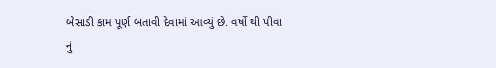બેસાડી કામ પૂર્ણ બતાવી દેવામાં આવ્યું છે. વર્ષો થી પીવા નું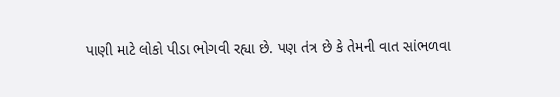પાણી માટે લોકો પીડા ભોગવી રહ્યા છે. પણ તંત્ર છે કે તેમની વાત સાંભળવા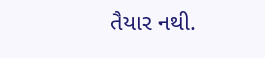તૈયાર નથી.